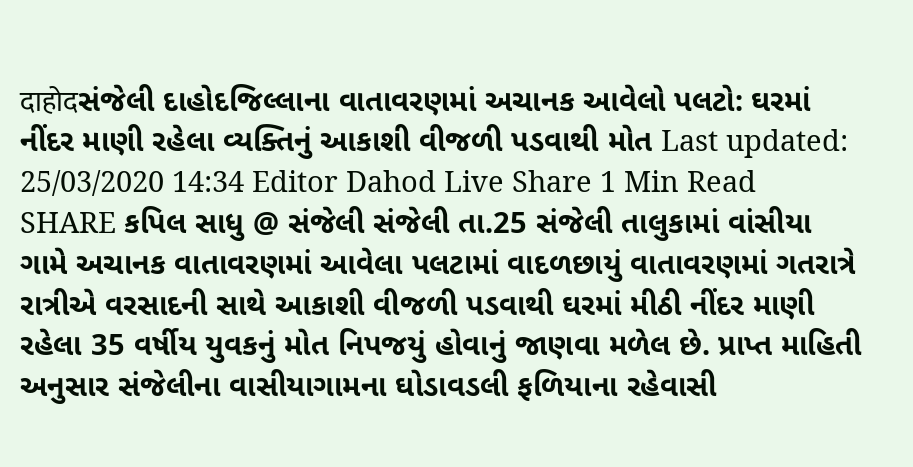दाहोदસંજેલી દાહોદજિલ્લાના વાતાવરણમાં અચાનક આવેલો પલટો: ઘરમાં નીંદર માણી રહેલા વ્યક્તિનું આકાશી વીજળી પડવાથી મોત Last updated: 25/03/2020 14:34 Editor Dahod Live Share 1 Min Read SHARE કપિલ સાધુ @ સંજેલી સંજેલી તા.25 સંજેલી તાલુકામાં વાંસીયા ગામે અચાનક વાતાવરણમાં આવેલા પલટામાં વાદળછાયું વાતાવરણમાં ગતરાત્રે રાત્રીએ વરસાદની સાથે આકાશી વીજળી પડવાથી ઘરમાં મીઠી નીંદર માણી રહેલા 35 વર્ષીય યુવકનું મોત નિપજયું હોવાનું જાણવા મળેલ છે. પ્રાપ્ત માહિતી અનુસાર સંજેલીના વાસીયાગામના ઘોડાવડલી ફળિયાના રહેવાસી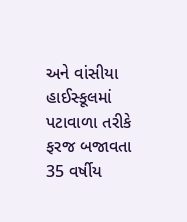અને વાંસીયા હાઈસ્કૂલમાં પટાવાળા તરીકે ફરજ બજાવતા 35 વર્ષીય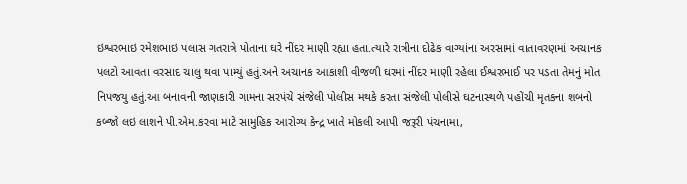ઇશ્વરભાઇ રમેશભાઇ પલાસ ગતરાત્રે પોતાના ઘરે નીંદર માણી રહ્યા હતા.ત્યારે રાત્રીના દોઢેક વાગ્યાંના અરસામાં વાતાવરણમાં અચાનક પલટો આવતા વરસાદ ચાલુ થવા પામ્યું હતું.અને અચાનક આકાશી વીજળી ઘરમાં નીંદર માણી રહેલા ઈશ્વરભાઈ પર પડતા તેમનું મોત નિપજયુ હતું.આ બનાવની જાણકારી ગામના સરપંચે સંજેલી પોલીસ મથકે કરતા સંજેલી પોલીસે ઘટનાસ્થળે પહોંચી મૃતકના શબનો કબ્જો લઇ લાશને પી.એમ.કરવા માટે સામુહિક આરોગ્ય કેન્દ્ર ખાતે મોકલી આપી જરૂરી પંચનામા,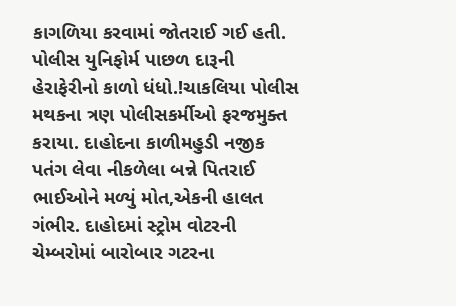કાગળિયા કરવામાં જોતરાઈ ગઈ હતી. પોલીસ યુનિફોર્મ પાછળ દારૂની હેરાફેરીનો કાળો ધંધો.!ચાકલિયા પોલીસ મથકના ત્રણ પોલીસકર્મીઓ ફરજમુક્ત કરાયા. દાહોદના કાળીમહુડી નજીક પતંગ લેવા નીકળેલા બન્ને પિતરાઈ ભાઈઓને મળ્યું મોત,એકની હાલત ગંભીર. દાહોદમાં સ્ટ્રોમ વોટરની ચેમ્બરોમાં બારોબાર ગટરના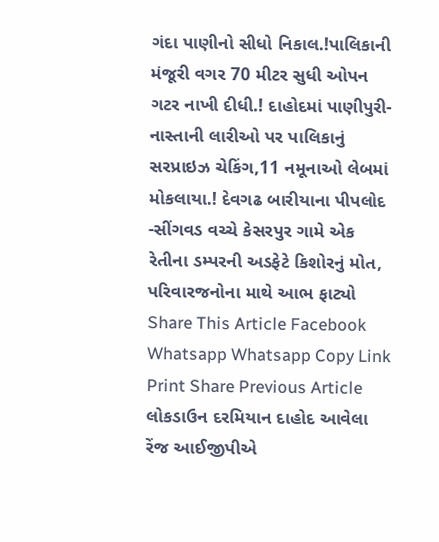ગંદા પાણીનો સીધો નિકાલ.!પાલિકાની મંજૂરી વગર 70 મીટર સુધી ઓપન ગટર નાખી દીધી.! દાહોદમાં પાણીપુરી-નાસ્તાની લારીઓ પર પાલિકાનું સરપ્રાઇઝ ચેકિંગ,11 નમૂનાઓ લેબમાં મોકલાયા.! દેવગઢ બારીયાના પીપલોદ -સીંગવડ વચ્ચે કેસરપુર ગામે એક રેતીના ડમ્પરની અડફેટે કિશોરનું મોત, પરિવારજનોના માથે આભ ફાટ્યો Share This Article Facebook Whatsapp Whatsapp Copy Link Print Share Previous Article લોકડાઉન દરમિયાન દાહોદ આવેલા રેંજ આઈજીપીએ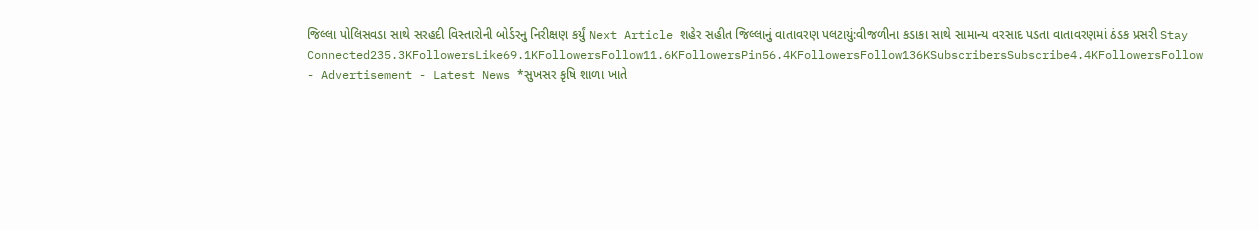જિલ્લા પોલિસવડા સાથે સરહદી વિસ્તારોની બોર્ડરનુ નિરીક્ષણ કર્યું Next Article શહેર સહીત જિલ્લાનું વાતાવરણ પલટાયું:વીજળીના કડાકા સાથે સામાન્ય વરસાદ પડતા વાતાવરણમાં ઠંડક પ્રસરી Stay Connected235.3KFollowersLike69.1KFollowersFollow11.6KFollowersPin56.4KFollowersFollow136KSubscribersSubscribe4.4KFollowersFollow - Advertisement - Latest News *સુખસર કૃષિ શાળા ખાતે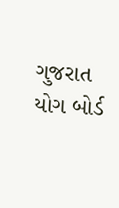ગુજરાત યોગ બોર્ડ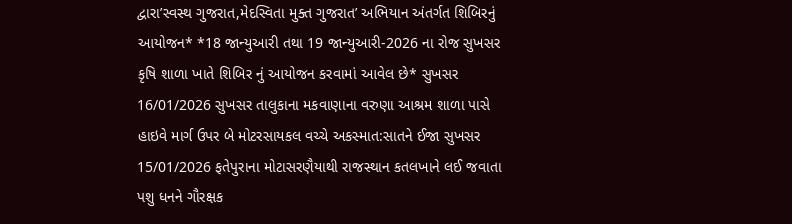દ્વારા’સ્વસ્થ ગુજરાત,મેદસ્વિતા મુક્ત ગુજરાત’ અભિયાન અંતર્ગત શિબિરનું આયોજન* *18 જાન્યુઆરી તથા 19 જાન્યુઆરી-2026 ના રોજ સુખસર કૃષિ શાળા ખાતે શિબિર નું આયોજન કરવામાં આવેલ છે* સુખસર 16/01/2026 સુખસર તાલુકાના મકવાણાના વરુણા આશ્રમ શાળા પાસે હાઇવે માર્ગ ઉપર બે મોટરસાયકલ વચ્ચે અકસ્માત:સાતને ઈજા સુખસર 15/01/2026 ફતેપુરાના મોટાસરણૈયાથી રાજસ્થાન કતલખાને લઈ જવાતા પશુ ધનને ગૌરક્ષક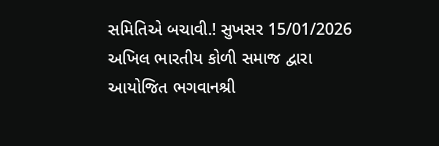સમિતિએ બચાવી.! સુખસર 15/01/2026 અખિલ ભારતીય કોળી સમાજ દ્વારા આયોજિત ભગવાનશ્રી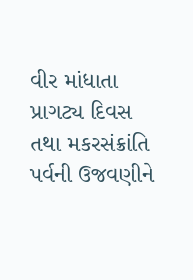વીર માંધાતા પ્રાગટ્ય દિવસ તથા મકરસંક્રાંતિ પર્વની ઉજવણીને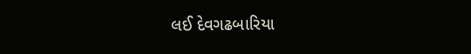લઈ દેવગઢબારિયા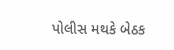પોલીસ મથકે બેઠક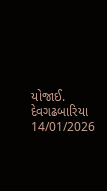યોજાઈ. દેવગઢબારિયા 14/01/2026